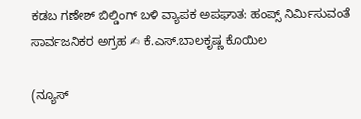ಕಡಬ ಗಣೇಶ್ ಬಿಲ್ಡಿಂಗ್ ಬಳಿ ವ್ಯಾಪಕ ಅಪಘಾತ: ಹಂಪ್ಸ್ ನಿರ್ಮಿಸುವಂತೆ ಸಾರ್ವಜನಿಕರ ಅಗ್ರಹ ✍ ಕೆ.ಎಸ್.ಬಾಲಕೃಷ್ಣ ಕೊಯಿಲ

(ನ್ಯೂಸ್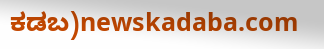ಕಡಬ)newskadaba.com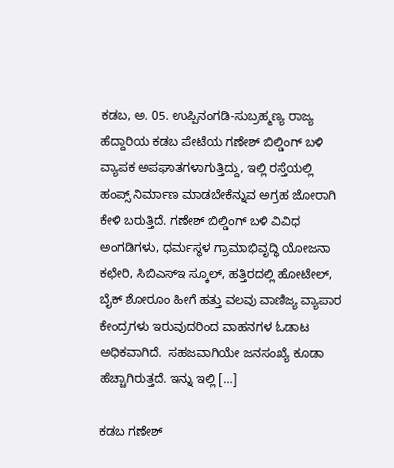ಕಡಬ, ಅ. 05. ಉಪ್ಪಿನಂಗಡಿ-ಸುಬ್ರಹ್ಮಣ್ಯ ರಾಜ್ಯ ಹೆದ್ದಾರಿಯ ಕಡಬ ಪೇಟೆಯ ಗಣೇಶ್ ಬಿಲ್ಡಿಂಗ್ ಬಳಿ ವ್ಯಾಪಕ ಅಪಘಾತಗಳಾಗುತ್ತಿದ್ದು, ಇಲ್ಲಿ ರಸ್ತೆಯಲ್ಲಿ  ಹಂಪ್ಸ್ ನಿರ್ಮಾಣ ಮಾಡಬೇಕೆನ್ನುವ ಅಗ್ರಹ ಜೋರಾಗಿ ಕೇಳಿ ಬರುತ್ತಿದೆ. ಗಣೇಶ್ ಬಿಲ್ಡಿಂಗ್ ಬಳಿ ವಿವಿಧ ಅಂಗಡಿಗಳು, ಧರ್ಮಸ್ಥಳ ಗ್ರಾಮಾಭಿವೃದ್ಧಿ ಯೋಜನಾ ಕಛೇರಿ, ಸಿಬಿಎಸ್ಇ ಸ್ಕೂಲ್, ಹತ್ತಿರದಲ್ಲಿ ಹೋಟೇಲ್, ಬೈಕ್ ಶೋರೂಂ ಹೀಗೆ ಹತ್ತು ವಲವು ವಾಣಿಜ್ಯ ವ್ಯಾಪಾರ ಕೇಂದ್ರಗಳು ಇರುವುದರಿಂದ ವಾಹನಗಳ ಓಡಾಟ ಅಧಿಕವಾಗಿದೆ.  ಸಹಜವಾಗಿಯೇ ಜನಸಂಖ್ಯೆ ಕೂಡಾ ಹೆಚ್ಚಾಗಿರುತ್ತದೆ. ಇನ್ನು ಇಲ್ಲಿ […]

ಕಡಬ ಗಣೇಶ್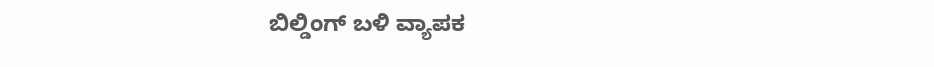ಬಿಲ್ಡಿಂಗ್ ಬಳಿ ವ್ಯಾಪಕ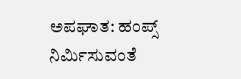ಅಪಘಾತ: ಹಂಪ್ಸ್ ನಿರ್ಮಿಸುವಂತೆ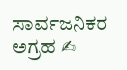ಸಾರ್ವಜನಿಕರ ಅಗ್ರಹ ✍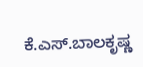ಕೆ.ಎಸ್.ಬಾಲಕೃಷ್ಣ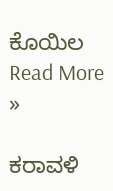ಕೊಯಿಲ Read More »

ಕರಾವಳಿ